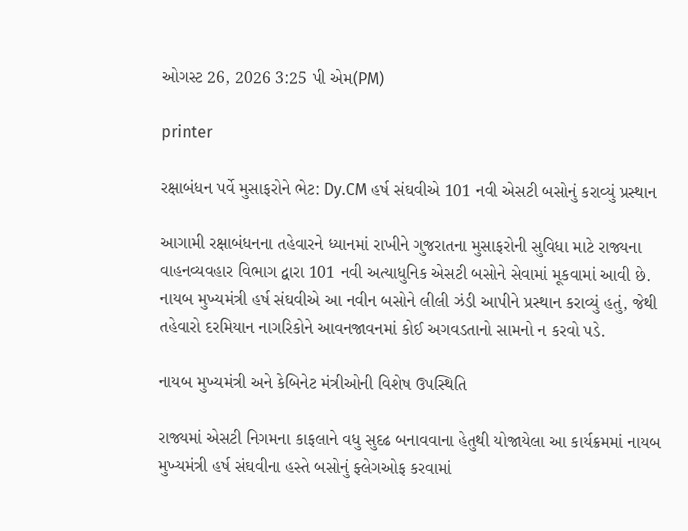ઓગસ્ટ 26, 2026 3:25 પી એમ(PM)

printer

રક્ષાબંધન પર્વે મુસાફરોને ભેટ: Dy.CM હર્ષ સંઘવીએ 101 નવી એસટી બસોનું કરાવ્યું પ્રસ્થાન

આગામી રક્ષાબંધનના તહેવારને ધ્યાનમાં રાખીને ગુજરાતના મુસાફરોની સુવિધા માટે રાજ્યના વાહનવ્યવહાર વિભાગ દ્વારા 101 નવી અત્યાધુનિક એસટી બસોને સેવામાં મૂકવામાં આવી છે. નાયબ મુખ્યમંત્રી હર્ષ સંઘવીએ આ નવીન બસોને લીલી ઝંડી આપીને પ્રસ્થાન કરાવ્યું હતું, જેથી તહેવારો દરમિયાન નાગરિકોને આવનજાવનમાં કોઈ અગવડતાનો સામનો ન કરવો પડે.

નાયબ મુખ્યમંત્રી અને કેબિનેટ મંત્રીઓની વિશેષ ઉપસ્થિતિ

રાજ્યમાં એસટી નિગમના કાફલાને વધુ સુદઢ બનાવવાના હેતુથી યોજાયેલા આ કાર્યક્રમમાં નાયબ મુખ્યમંત્રી હર્ષ સંઘવીના હસ્તે બસોનું ફ્લેગઓફ કરવામાં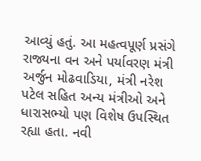આવ્યું હતું. આ મહત્વપૂર્ણ પ્રસંગે રાજ્યના વન અને પર્યાવરણ મંત્રી અર્જુન મોઢવાડિયા, મંત્રી નરેશ પટેલ સહિત અન્ય મંત્રીઓ અને ધારાસભ્યો પણ વિશેષ ઉપસ્થિત રહ્યા હતા. નવી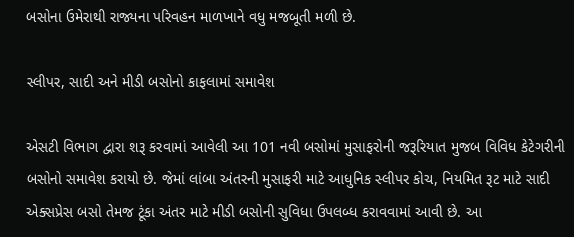બસોના ઉમેરાથી રાજ્યના પરિવહન માળખાને વધુ મજબૂતી મળી છે.

સ્લીપર, સાદી અને મીડી બસોનો કાફલામાં સમાવેશ

એસટી વિભાગ દ્વારા શરૂ કરવામાં આવેલી આ 101 નવી બસોમાં મુસાફરોની જરૂરિયાત મુજબ વિવિધ કેટેગરીની બસોનો સમાવેશ કરાયો છે. જેમાં લાંબા અંતરની મુસાફરી માટે આધુનિક સ્લીપર કોચ, નિયમિત રૂટ માટે સાદી એક્સપ્રેસ બસો તેમજ ટૂંકા અંતર માટે મીડી બસોની સુવિધા ઉપલબ્ધ કરાવવામાં આવી છે. આ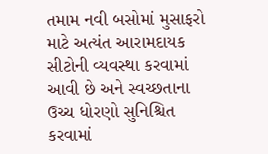તમામ નવી બસોમાં મુસાફરો માટે અત્યંત આરામદાયક સીટોની વ્યવસ્થા કરવામાં આવી છે અને સ્વચ્છતાના ઉચ્ચ ધોરણો સુનિશ્ચિત કરવામાં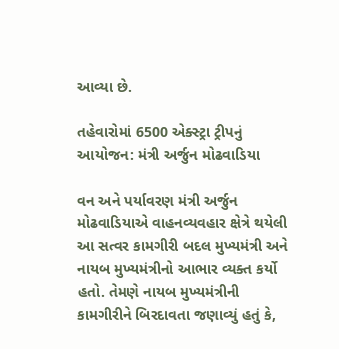આવ્યા છે.

તહેવારોમાં 6500 એક્સ્ટ્રા ટ્રીપનું આયોજન: મંત્રી અર્જુન મોઢવાડિયા

વન અને પર્યાવરણ મંત્રી અર્જુન મોઢવાડિયાએ વાહનવ્યવહાર ક્ષેત્રે થયેલી આ સત્વર કામગીરી બદલ મુખ્યમંત્રી અને નાયબ મુખ્યમંત્રીનો આભાર વ્યક્ત કર્યો હતો. તેમણે નાયબ મુખ્યમંત્રીની કામગીરીને બિરદાવતા જણાવ્યું હતું કે,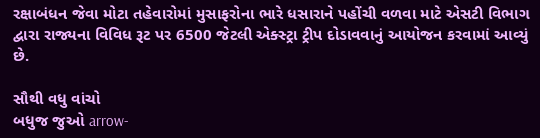રક્ષાબંધન જેવા મોટા તહેવારોમાં મુસાફરોના ભારે ધસારાને પહોંચી વળવા માટે એસટી વિભાગ દ્વારા રાજ્યના વિવિધ રૂટ પર 6500 જેટલી એક્સ્ટ્રા ટ્રીપ દોડાવવાનું આયોજન કરવામાં આવ્યું છે.

સૌથી વધુ વાંચો
બધુજ જુઓ arrow-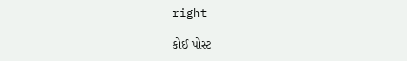right

કોઈ પોસ્ટ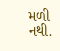મળી નથી.